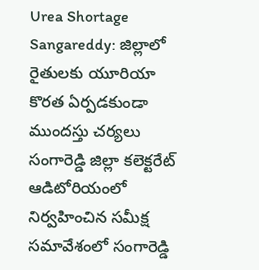Urea Shortage Sangareddy: జిల్లాలో రైతులకు యూరియా కొరత ఏర్పడకుండా ముందస్తు చర్యలు
సంగారెడ్డి జిల్లా కలెక్టరేట్ ఆడిటోరియంలో నిర్వహించిన సమీక్ష సమావేశంలో సంగారెడ్డి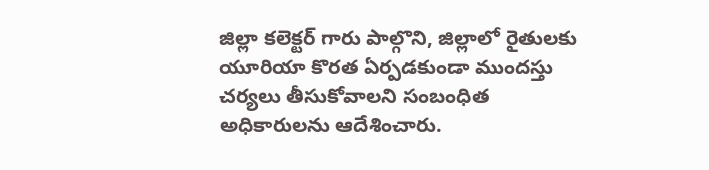జిల్లా కలెక్టర్ గారు పాల్గొని, జిల్లాలో రైతులకు యూరియా కొరత ఏర్పడకుండా ముందస్తు చర్యలు తీసుకోవాలని సంబంధిత అధికారులను ఆదేశించారు.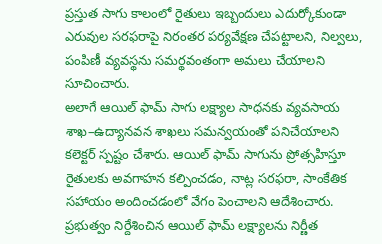ప్రస్తుత సాగు కాలంలో రైతులు ఇబ్బందులు ఎదుర్కోకుండా ఎరువుల సరఫరాపై నిరంతర పర్యవేక్షణ చేపట్టాలని, నిల్వలు, పంపిణీ వ్యవస్థను సమర్థవంతంగా అమలు చేయాలని సూచించారు.
అలాగే ఆయిల్ ఫామ్ సాగు లక్ష్యాల సాధనకు వ్యవసాయ శాఖ–ఉద్యానవన శాఖలు సమన్వయంతో పనిచేయాలని కలెక్టర్ స్పష్టం చేశారు. ఆయిల్ ఫామ్ సాగును ప్రోత్సహిస్తూ రైతులకు అవగాహన కల్పించడం, నాట్ల సరఫరా, సాంకేతిక సహాయం అందించడంలో వేగం పెంచాలని ఆదేశించారు.
ప్రభుత్వం నిర్దేశించిన ఆయిల్ ఫామ్ లక్ష్యాలను నిర్ణీత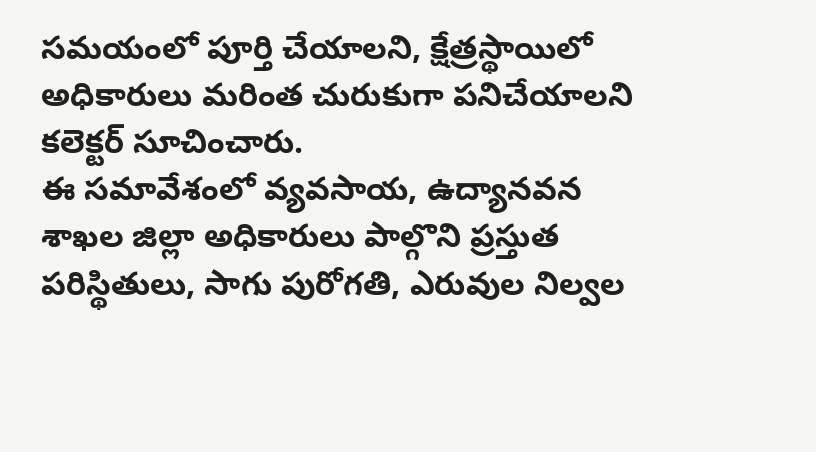సమయంలో పూర్తి చేయాలని, క్షేత్రస్థాయిలో అధికారులు మరింత చురుకుగా పనిచేయాలని కలెక్టర్ సూచించారు.
ఈ సమావేశంలో వ్యవసాయ, ఉద్యానవన శాఖల జిల్లా అధికారులు పాల్గొని ప్రస్తుత పరిస్థితులు, సాగు పురోగతి, ఎరువుల నిల్వల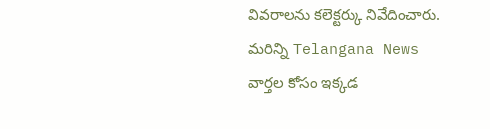వివరాలను కలెక్టర్కు నివేదించారు.
మరిన్ని Telangana News వార్తల కోసం ఇక్కడ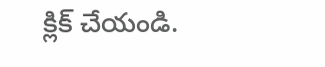క్లిక్ చేయండి.